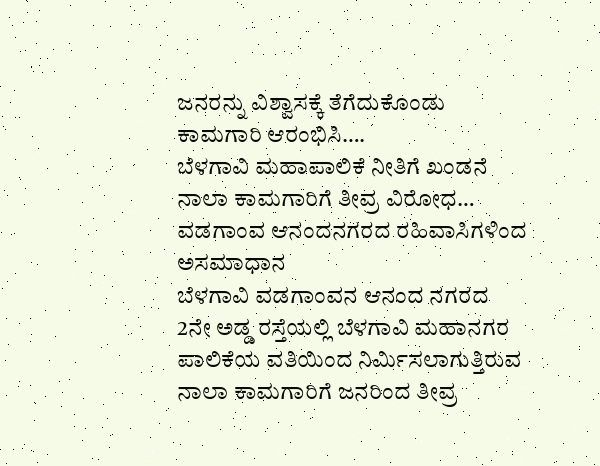ಜನರನ್ನು ವಿಶ್ವಾಸಕ್ಕೆ ತೆಗೆದುಕೊಂಡು ಕಾಮಗಾರಿ ಆರಂಭಿಸಿ….
ಬೆಳಗಾವಿ ಮಹಾಪಾಲಿಕೆ ನೀತಿಗೆ ಖಂಡನೆ
ನಾಲಾ ಕಾಮಗಾರಿಗೆ ತೀವ್ರ ವಿರೋಧ…
ವಡಗಾಂವ ಆನಂದನಗರದ ರಹಿವಾಸಿಗಳಿಂದ ಅಸಮಾಧಾನ
ಬೆಳಗಾವಿ ವಡಗಾಂವನ ಆನಂದ ನಗರದ 2ನೇ ಅಡ್ಡ ರಸ್ತೆಯಲ್ಲಿ ಬೆಳಗಾವಿ ಮಹಾನಗರ ಪಾಲಿಕೆಯ ವತಿಯಿಂದ ನಿರ್ಮಿಸಲಾಗುತ್ತಿರುವ ನಾಲಾ ಕಾಮಗಾರಿಗೆ ಜನರಿಂದ ತೀವ್ರ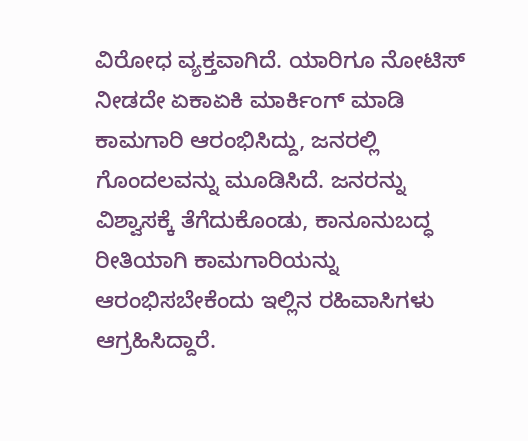ವಿರೋಧ ವ್ಯಕ್ತವಾಗಿದೆ. ಯಾರಿಗೂ ನೋಟಿಸ್ ನೀಡದೇ ಏಕಾಏಕಿ ಮಾರ್ಕಿಂಗ್ ಮಾಡಿ ಕಾಮಗಾರಿ ಆರಂಭಿಸಿದ್ದು, ಜನರಲ್ಲಿ ಗೊಂದಲವನ್ನು ಮೂಡಿಸಿದೆ. ಜನರನ್ನು ವಿಶ್ವಾಸಕ್ಕೆ ತೆಗೆದುಕೊಂಡು, ಕಾನೂನುಬದ್ಧ ರೀತಿಯಾಗಿ ಕಾಮಗಾರಿಯನ್ನು ಆರಂಭಿಸಬೇಕೆಂದು ಇಲ್ಲಿನ ರಹಿವಾಸಿಗಳು ಆಗ್ರಹಿಸಿದ್ದಾರೆ.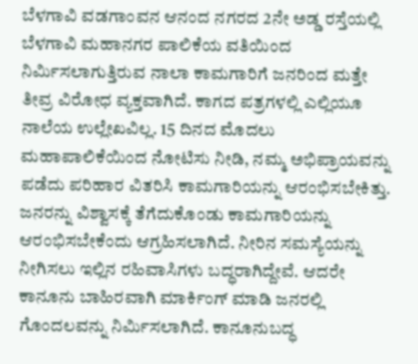ಬೆಳಗಾವಿ ವಡಗಾಂವನ ಆನಂದ ನಗರದ 2ನೇ ಅಡ್ಡ ರಸ್ತೆಯಲ್ಲಿ ಬೆಳಗಾವಿ ಮಹಾನಗರ ಪಾಲಿಕೆಯ ವತಿಯಿಂದ ನಿರ್ಮಿಸಲಾಗುತ್ತಿರುವ ನಾಲಾ ಕಾಮಗಾರಿಗೆ ಜನರಿಂದ ಮತ್ತೇ ತೀವ್ರ ವಿರೋಧ ವ್ಯಕ್ತವಾಗಿದೆ. ಕಾಗದ ಪತ್ರಗಳಲ್ಲಿ ಎಲ್ಲಿಯೂ ನಾಲೆಯ ಉಲ್ಲೇಖವಿಲ್ಲ. 15 ದಿನದ ಮೊದಲು ಮಹಾಪಾಲಿಕೆಯಿಂದ ನೋಟಿಸು ನೀಡಿ, ನಮ್ಮ ಅಭಿಪ್ರಾಯವನ್ನು ಪಡೆದು ಪರಿಹಾರ ವಿತರಿಸಿ ಕಾಮಗಾರಿಯನ್ನು ಆರಂಭಿಸಬೇಕಿತ್ತು. ಜನರನ್ನು ವಿಶ್ವಾಸಕ್ಕೆ ತೆಗೆದುಕೊಂಡು ಕಾಮಗಾರಿಯನ್ನು ಆರಂಭಿಸಬೇಕೆಂದು ಆಗ್ರಹಿಸಲಾಗಿದೆ. ನೀರಿನ ಸಮಸ್ಯೆಯನ್ನು ನೀಗಿಸಲು ಇಲ್ಲಿನ ರಹಿವಾಸಿಗಳು ಬದ್ಧರಾಗಿದ್ದೇವೆ. ಆದರೇ ಕಾನೂನು ಬಾಹಿರವಾಗಿ ಮಾರ್ಕಿಂಗ್ ಮಾಡಿ ಜನರಲ್ಲಿ ಗೊಂದಲವನ್ನು ನಿರ್ಮಿಸಲಾಗಿದೆ. ಕಾನೂನುಬದ್ಧ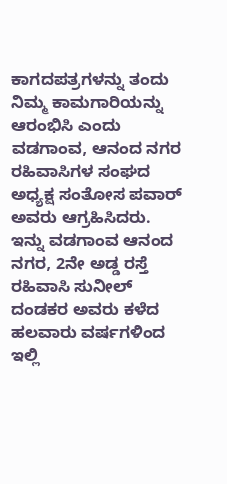ಕಾಗದಪತ್ರಗಳನ್ನು ತಂದು ನಿಮ್ಮ ಕಾಮಗಾರಿಯನ್ನು ಆರಂಭಿಸಿ ಎಂದು ವಡಗಾಂವ, ಆನಂದ ನಗರ ರಹಿವಾಸಿಗಳ ಸಂಘದ ಅಧ್ಯಕ್ಷ ಸಂತೋಸ ಪವಾರ್ ಅವರು ಆಗ್ರಹಿಸಿದರು.
ಇನ್ನು ವಡಗಾಂವ ಆನಂದ ನಗರ, 2ನೇ ಅಡ್ಡ ರಸ್ತೆ ರಹಿವಾಸಿ ಸುನೀಲ್ ದಂಡಕರ ಅವರು ಕಳೆದ ಹಲವಾರು ವರ್ಷಗಳಿಂದ ಇಲ್ಲಿ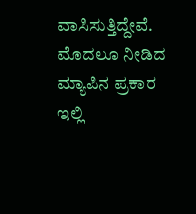ವಾಸಿಸುತ್ತಿದ್ದೇವೆ. ಮೊದಲೂ ನೀಡಿದ ಮ್ಯಾಪಿನ ಪ್ರಕಾರ ಇಲ್ಲಿ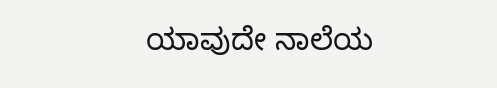ಯಾವುದೇ ನಾಲೆಯ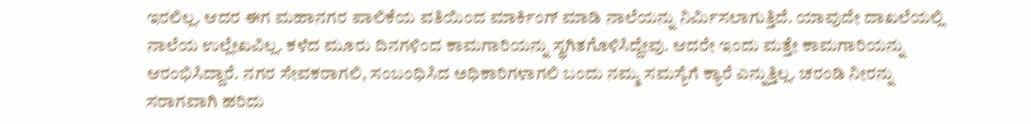ಇರಲಿಲ್ಲ. ಆದರ ಈಗ ಮಹಾನಗರ ಪಾಲಿಕೆಯ ವತಿಯಿಂದ ಮಾರ್ಕಿಂಗ್ ಮಾಡಿ ನಾಲೆಯನ್ನು ನಿರ್ಮಿಸಲಾಗುತ್ತಿದೆ. ಯಾವುದೇ ದಾಖಲೆಯಲ್ಲಿ ನಾಲೆಯ ಉಲ್ಲೇಖವಿಲ್ಲ. ಕಳೆದ ಮೂರು ದಿನಗಳಿಂದ ಕಾಮಗಾರಿಯನ್ನು ಸ್ಥಗಿತಗೊಳಿಸಿದ್ದೇವು. ಆದರೇ ಇಂದು ಮತ್ತೇ ಕಾಮಗಾರಿಯನ್ನು ಆರಂಭಿಸಿದ್ದಾರೆ. ನಗರ ಸೇವಕರಾಗಲಿ, ಸಂಬಂಧಿಸಿದ ಅಧಿಕಾರಿಗಳಾಗಲಿ ಬಂದು ನಮ್ಮ ಸಮಸ್ಯೆಗೆ ಕ್ಯಾರೆ ಎನ್ನುತ್ತಿಲ್ಲ. ಚರಂಡಿ ನೀರನ್ನು ಸರಾಗವಾಗಿ ಹರಿದು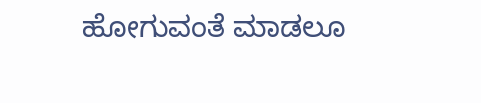ಹೋಗುವಂತೆ ಮಾಡಲೂ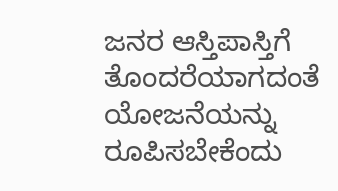ಜನರ ಆಸ್ತಿಪಾಸ್ತಿಗೆ ತೊಂದರೆಯಾಗದಂತೆ ಯೋಜನೆಯನ್ನು ರೂಪಿಸಬೇಕೆಂದು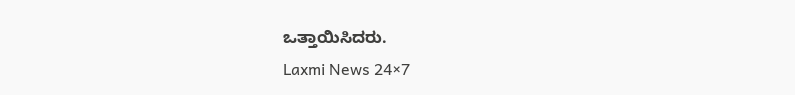ಒತ್ತಾಯಿಸಿದರು.
Laxmi News 24×7